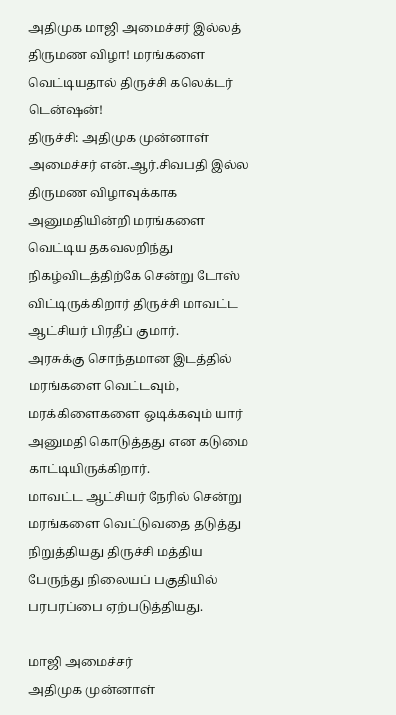அதிமுக மாஜி அமைச்சர் இல்லத் திருமண விழா! மரங்களை வெட்டியதால் திருச்சி கலெக்டர் டென்ஷன்!
திருச்சி: அதிமுக முன்னாள் அமைச்சர் என்.ஆர்.சிவபதி இல்ல திருமண விழாவுக்காக அனுமதியின்றி மரங்களை வெட்டிய தகவலறிந்து நிகழ்விடத்திற்கே சென்று டோஸ் விட்டிருக்கிறார் திருச்சி மாவட்ட ஆட்சியர் பிரதீப் குமார்.
அரசுக்கு சொந்தமான இடத்தில் மரங்களை வெட்டவும், மரக்கிளைகளை ஒடிக்கவும் யார் அனுமதி கொடுத்தது என கடுமை காட்டியிருக்கிறார்.
மாவட்ட ஆட்சியர் நேரில் சென்று மரங்களை வெட்டுவதை தடுத்து நிறுத்தியது திருச்சி மத்திய பேருந்து நிலையப் பகுதியில் பரபரப்பை ஏற்படுத்தியது.

மாஜி அமைச்சர்
அதிமுக முன்னாள்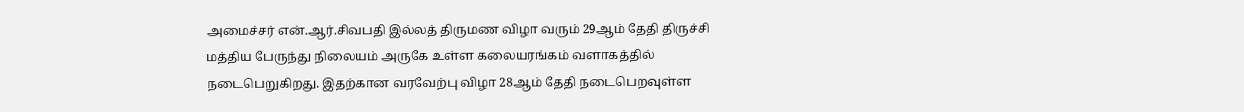அமைச்சர் என்.ஆர்.சிவபதி இல்லத் திருமண விழா வரும் 29ஆம் தேதி திருச்சி மத்திய பேருந்து நிலையம் அருகே உள்ள கலையரங்கம் வளாகத்தில் நடைபெறுகிறது. இதற்கான வரவேற்பு விழா 28ஆம் தேதி நடைபெறவுள்ள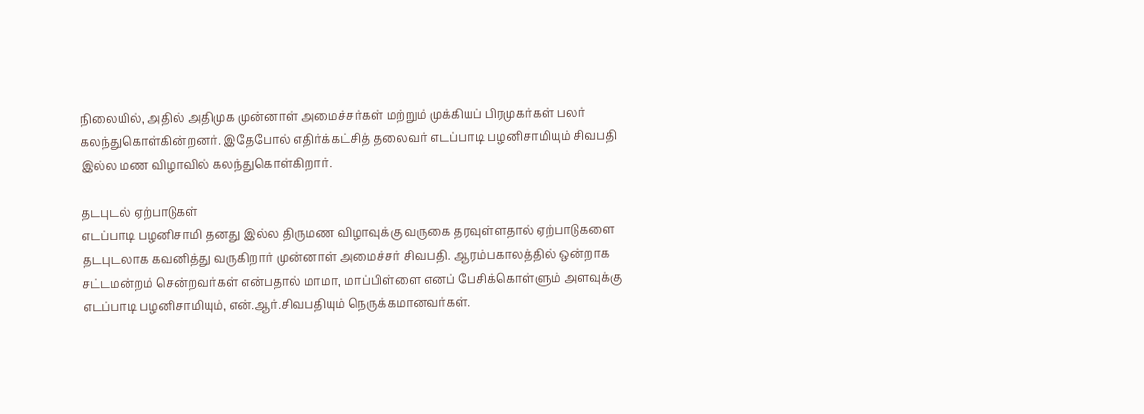நிலையில், அதில் அதிமுக முன்னாள் அமைச்சர்கள் மற்றும் முக்கியப் பிரமுகர்கள் பலர் கலந்துகொள்கின்றனர். இதேபோல் எதிர்க்கட்சித் தலைவர் எடப்பாடி பழனிசாமியும் சிவபதி இல்ல மண விழாவில் கலந்துகொள்கிறார்.

தடபுடல் ஏற்பாடுகள்
எடப்பாடி பழனிசாமி தனது இல்ல திருமண விழாவுக்கு வருகை தரவுள்ளதால் ஏற்பாடுகளை தடபுடலாக கவனித்து வருகிறார் முன்னாள் அமைச்சர் சிவபதி. ஆரம்பகாலத்தில் ஒன்றாக சட்டமன்றம் சென்றவர்கள் என்பதால் மாமா, மாப்பிள்ளை எனப் பேசிக்கொள்ளும் அளவுக்கு எடப்பாடி பழனிசாமியும், என்.ஆர்.சிவபதியும் நெருக்கமானவர்கள்.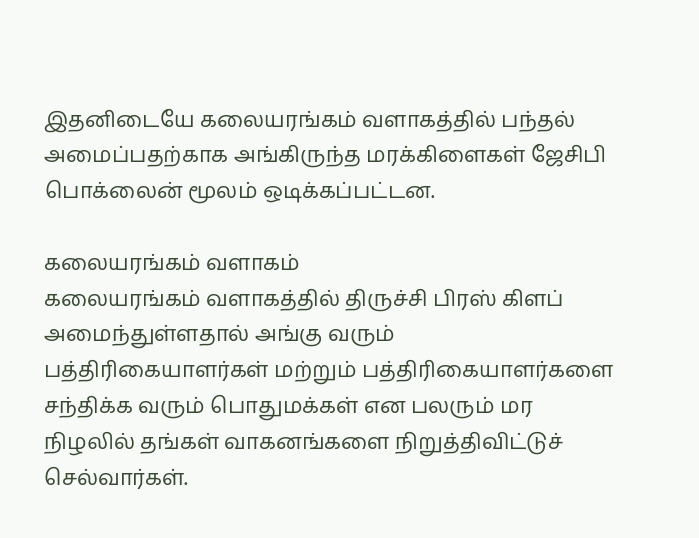இதனிடையே கலையரங்கம் வளாகத்தில் பந்தல் அமைப்பதற்காக அங்கிருந்த மரக்கிளைகள் ஜேசிபி பொக்லைன் மூலம் ஒடிக்கப்பட்டன.

கலையரங்கம் வளாகம்
கலையரங்கம் வளாகத்தில் திருச்சி பிரஸ் கிளப் அமைந்துள்ளதால் அங்கு வரும் பத்திரிகையாளர்கள் மற்றும் பத்திரிகையாளர்களை சந்திக்க வரும் பொதுமக்கள் என பலரும் மர நிழலில் தங்கள் வாகனங்களை நிறுத்திவிட்டுச் செல்வார்கள்.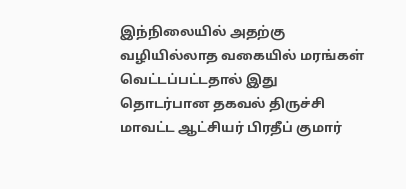இந்நிலையில் அதற்கு வழியில்லாத வகையில் மரங்கள் வெட்டப்பட்டதால் இது தொடர்பான தகவல் திருச்சி மாவட்ட ஆட்சியர் பிரதீப் குமார்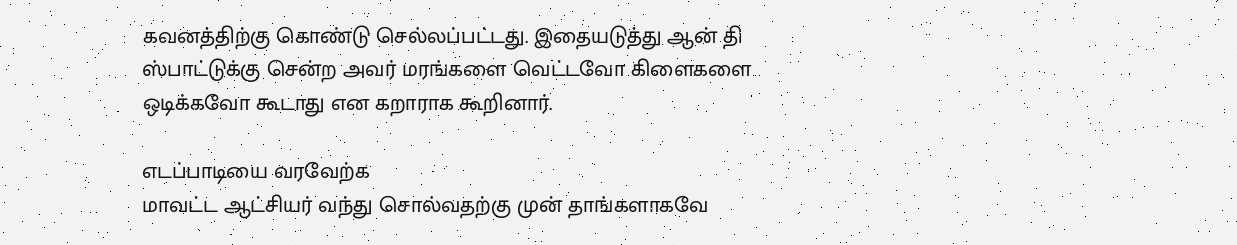கவனத்திற்கு கொண்டு செல்லப்பட்டது. இதையடுத்து ஆன் தி ஸ்பாட்டுக்கு சென்ற அவர் மரங்களை வெட்டவோ கிளைகளை ஒடிக்கவோ கூடாது என கறாராக கூறினார்.

எடப்பாடியை வரவேற்க
மாவட்ட ஆட்சியர் வந்து சொல்வதற்கு முன் தாங்களாகவே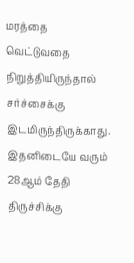மரத்தை வெட்டுவதை நிறுத்தியிருந்தால் சர்ச்சைக்கு இடமிருந்திருக்காது. இதனிடையே வரும் 28ஆம் தேதி திருச்சிக்கு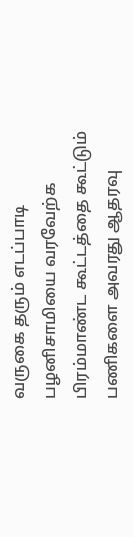வருகை தரும் எடப்பாடி பழனிசாமியை வரவேற்க பிரம்மாண்ட கூட்டத்தை கூட்டும் பணிகளை அவரது ஆதரவு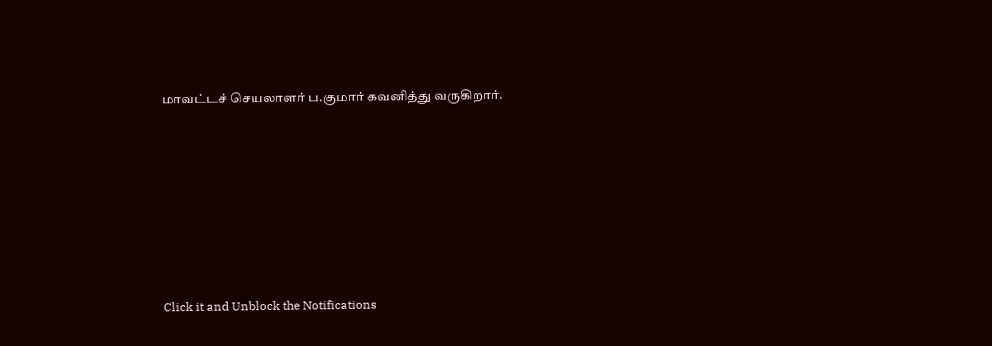மாவட்டச் செயலாளர் ப.குமார் கவனித்து வருகிறார்.












Click it and Unblock the Notifications